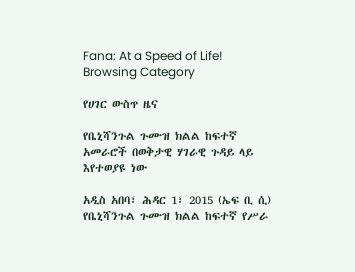Fana: At a Speed of Life!
Browsing Category

የሀገር ውስጥ ዜና

የቤኒሻንጉል ጉሙዝ ክልል ከፍተኛ አመራሮች በወቅታዊ ሃገራዊ ጉዳይ ላይ እየተወያዩ ነው

አዲስ አበባ፣ ሕዳር 1፣ 2015 (ኤፍ ቢ ሲ) የቤኒሻንጉል ጉሙዝ ክልል ከፍተኛ የሥራ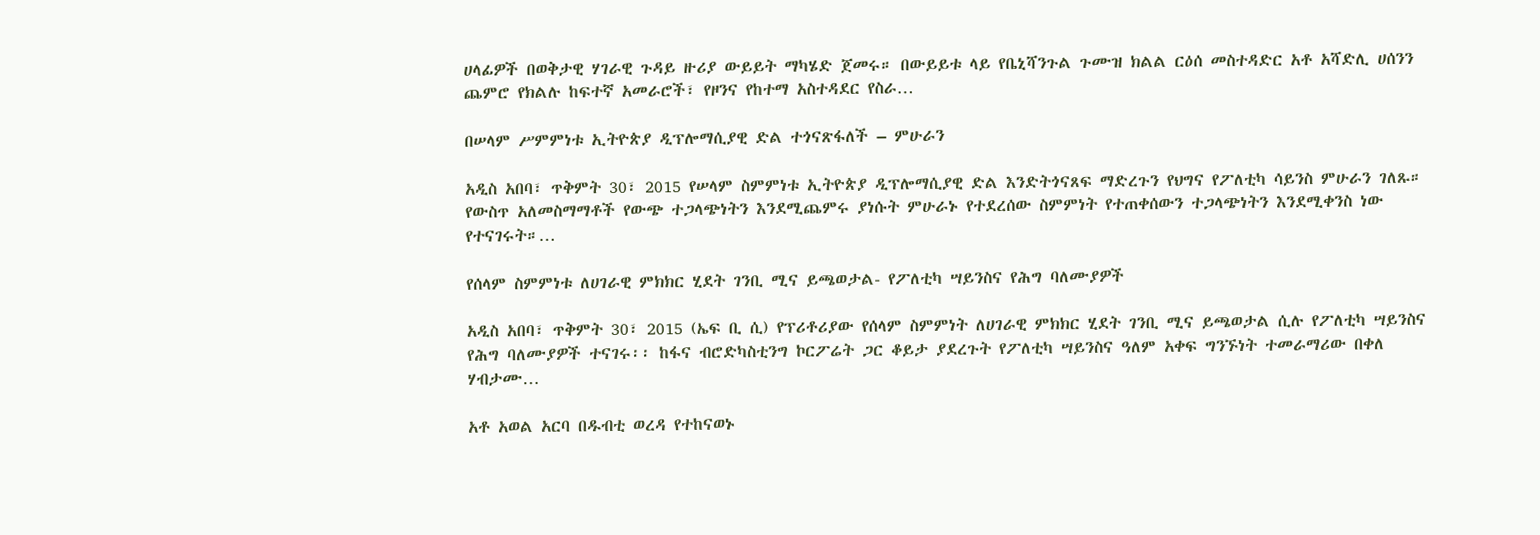ሀላፊዎች በወቅታዊ ሃገራዊ ጉዳይ ዙሪያ ውይይት ማካሄድ ጀመሩ። በውይይቱ ላይ የቤኒሻንጉል ጉሙዝ ክልል ርዕሰ መስተዳድር አቶ አሻድሊ ሀሰንን ጨምሮ የክልሉ ከፍተኛ አመራሮች፣ የዞንና የከተማ አስተዳደር የስራ…

በሠላም ሥምምነቱ ኢትዮጵያ ዲፕሎማሲያዊ ድል ተጎናጽፋለች – ምሁራን

አዲስ አበባ፣ ጥቅምት 30፣ 2015 የሠላም ስምምነቱ ኢትዮጵያ ዲፕሎማሲያዊ ድል እንድትጎናጸፍ ማድረጉን የህግና የፖለቲካ ሳይንስ ምሁራን ገለጹ። የውስጥ አለመስማማቶች የውጭ ተጋላጭነትን እንደሚጨምሩ ያነሱት ምሁራኑ የተደረሰው ስምምነት የተጠቀሰውን ተጋላጭነትን እንደሚቀንስ ነው የተናገሩት።…

የሰላም ስምምነቱ ለሀገራዊ ምክክር ሂደት ገንቢ ሚና ይጫወታል- የፖለቲካ ሣይንስና የሕግ ባለሙያዎች

አዲስ አበባ፣ ጥቅምት 30፣ 2015 (ኤፍ ቢ ሲ) የፕሪቶሪያው የሰላም ስምምነት ለሀገራዊ ምክክር ሂደት ገንቢ ሚና ይጫወታል ሲሉ የፖለቲካ ሣይንስና የሕግ ባለሙያዎች ተናገሩ፡፡ ከፋና ብሮድካስቲንግ ኮርፖሬት ጋር ቆይታ ያደረጉት የፖለቲካ ሣይንስና ዓለም አቀፍ ግንኙነት ተመራማሪው በቀለ ሃብታሙ…

አቶ አወል አርባ በዱብቲ ወረዳ የተከናወኑ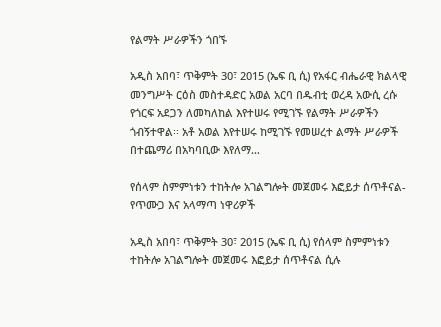የልማት ሥራዎችን ጎበኙ

አዲስ አበባ፣ ጥቅምት 30፣ 2015 (ኤፍ ቢ ሲ) የአፋር ብሔራዊ ክልላዊ መንግሥት ርዕስ መስተዳድር አወል አርባ በዱብቲ ወረዳ አውሲ ረሱ የጎርፍ አደጋን ለመካለከል እየተሠሩ የሚገኙ የልማት ሥራዎችን ጎብኝተዋል፡፡ አቶ አወል እየተሠሩ ከሚገኙ የመሠረተ ልማት ሥራዎች በተጨማሪ በአካባቢው እየለማ…

የሰላም ስምምነቱን ተከትሎ አገልግሎት መጀመሩ እፎይታ ሰጥቶናል- የጥሙጋ እና አላማጣ ነዋሪዎች

አዲስ አበባ፣ ጥቅምት 30፣ 2015 (ኤፍ ቢ ሲ) የሰላም ስምምነቱን ተከትሎ አገልግሎት መጀመሩ እፎይታ ሰጥቶናል ሲሉ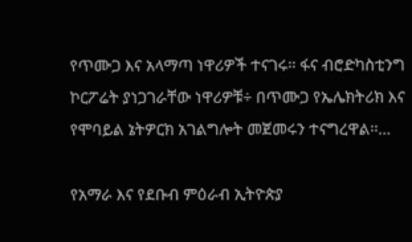የጥሙጋ እና አላማጣ ነዋሪዎች ተናገሩ። ፋና ብሮድካስቲንግ ኮርፖሬት ያነጋገራቸው ነዋሪዎቹ÷ በጥሙጋ የኤሌክትሪክ እና የሞባይል ኔትዎርክ አገልግሎት መጀመሩን ተናግረዋል፡፡…

የአማራ እና የደቡብ ምዕራብ ኢትዮጵያ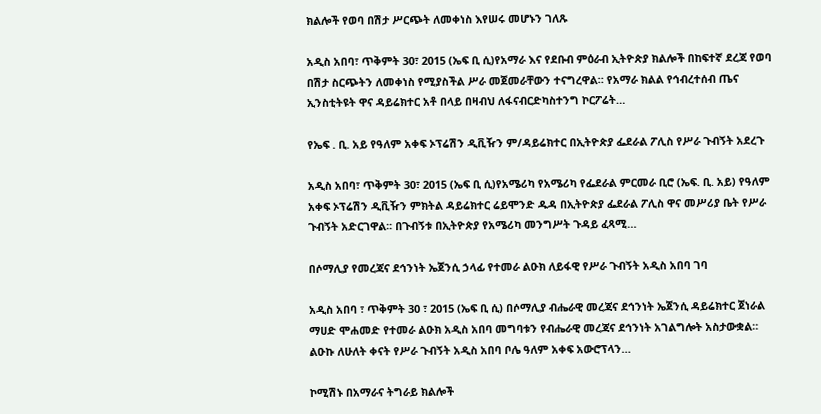ክልሎች የወባ በሽታ ሥርጭት ለመቀነስ እየሠሩ መሆኑን ገለጹ

አዲስ አበባ፣ ጥቅምት 30፣ 2015 (ኤፍ ቢ ሲ)የአማራ እና የደቡብ ምዕራብ ኢትዮጵያ ክልሎች በከፍተኛ ደረጃ የወባ በሽታ ስርጭትን ለመቀነስ የሚያስችል ሥራ መጀመራቸውን ተናግረዋል። የአማራ ክልል የኅብረተሰብ ጤና ኢንስቲትዩት ዋና ዳይሬክተር አቶ በላይ በዛብህ ለፋናብርድካስተንግ ኮርፖሬት…

የኤፍ . ቢ. አይ የዓለም አቀፍ ኦፕሬሽን ዲቪዥን ም/ዳይሬክተር በኢትዮጵያ ፌደራል ፖሊስ የሥራ ጉብኝት አደረጉ

አዲስ አበባ፣ ጥቅምት 30፣ 2015 (ኤፍ ቢ ሲ)የአሜሪካ የአሜሪካ የፌደራል ምርመራ ቢሮ (ኤፍ. ቢ. አይ) የዓለም አቀፍ ኦፕሬሽን ዲቪዥን ምክትል ዳይሬክተር ሬይሞንድ ዱዳ በኢትዮጵያ ፌደራል ፖሊስ ዋና መሥሪያ ቤት የሥራ ጉብኝት አድርገዋል፡፡ በጉብኝቱ በኢትዮጵያ የአሜሪካ መንግሥት ጉዳይ ፈጻሚ…

በሶማሊያ የመረጃና ደኅንነት ኤጀንሲ ኃላፊ የተመራ ልዑክ ለይፋዊ የሥራ ጉብኝት አዲስ አበባ ገባ

አዲስ አበባ ፣ ጥቅምት 30 ፣ 2015 (ኤፍ ቢ ሲ) በሶማሊያ ብሔራዊ መረጃና ደኅንነት ኤጀንሲ ዳይሬክተር ጀነራል ማሀድ ሞሐመድ የተመራ ልዑክ አዲስ አበባ መግባቱን የብሔራዊ መረጃና ደኅንነት አገልግሎት አስታውቋል። ልዑኩ ለሁለት ቀናት የሥራ ጉብኝት አዲስ አበባ ቦሌ ዓለም አቀፍ አውሮፕላን…

ኮሚሽኑ በአማራና ትግራይ ክልሎች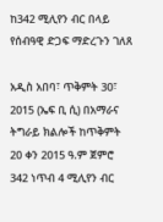ከ342 ሚሊየን ብር በላይ የሰብዓዊ ድጋፍ ማድረጉን ገለጸ

አዲስ አበባ፣ ጥቅምት 30፣ 2015 (ኤፍ ቢ ሲ) በአማራና ትግራይ ክልሎች ከጥቅምት 20 ቀን 2015 ዓ.ም ጀምሮ 342 ነጥብ 4 ሚሊየን ብር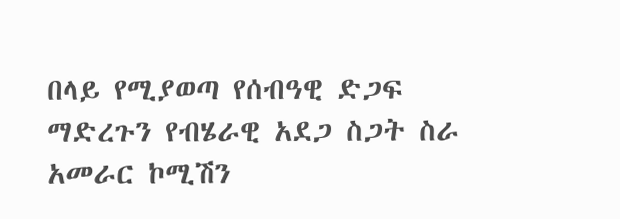በላይ የሚያወጣ የሰብዓዊ ድጋፍ ማድረጉን የብሄራዊ አደጋ ስጋት ስራ አመራር ኮሚሽን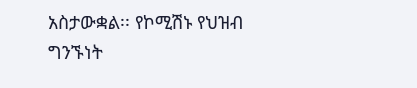አስታውቋል፡፡ የኮሚሽኑ የህዝብ ግንኙነት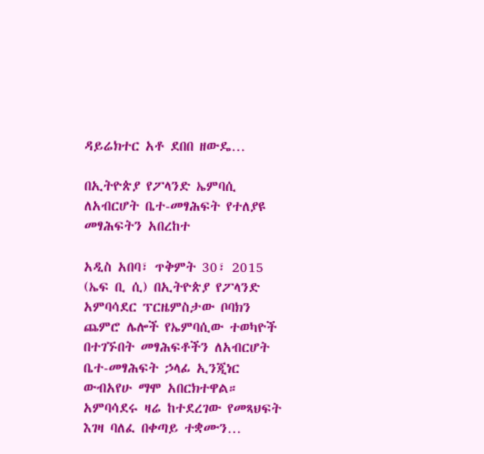ዳይሬክተር አቶ ደበበ ዘውዴ…

በኢትዮጵያ የፖላንድ ኤምባሲ ለአብርሆት ቤተ-መፃሕፍት የተለያዩ መፃሕፍትን አበረከተ

አዲስ አበባ፣ ጥቅምት 30፣ 2015 (ኤፍ ቢ ሲ) በኢትዮጵያ የፖላንድ አምባሳደር ፕርዜምስታው ቦባክን ጨምሮ ሌሎች የኤምባሲው ተወካዮች በተገኙበት መፃሕፍቶችን ለአብርሆት ቤተ-መፃሕፍት ኃላፊ ኢንጂነር ውብአየሁ ማሞ አበርክተዋል። አምባሳደሩ ዛሬ ከተደረገው የመጻህፍት እገዛ ባለፈ በቀጣይ ተቋሙን…